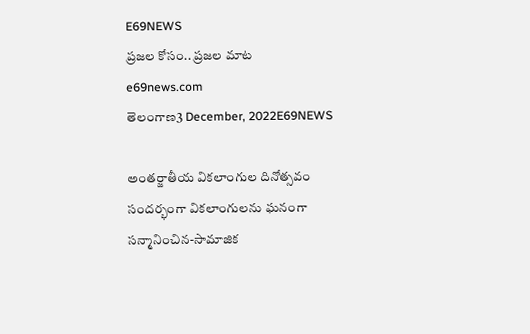E69NEWS
ప్రజల కోసం.. ప్రజల మాట
e69news.com
తెలంగాణ3 December, 2022E69NEWS

అంతర్జాతీయ వికలాంగుల దినోత్సవం సందర్భంగా వికలాంగులను ఘనంగా సన్మానించిన-సామాజిక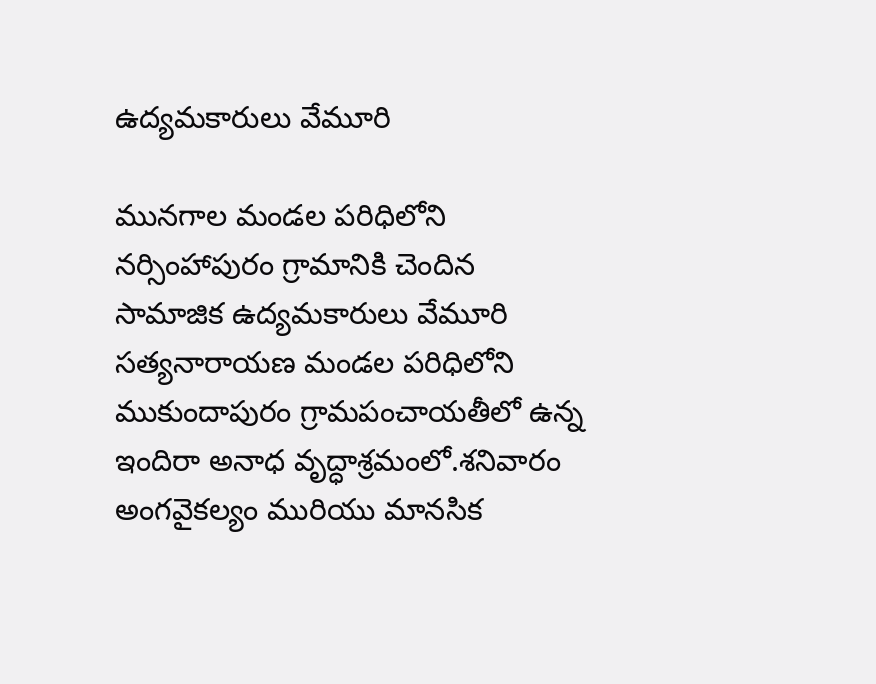ఉద్యమకారులు వేమూరి

మునగాల మండల పరిధిలోని నర్సింహాపురం గ్రామానికి చెందిన సామాజిక ఉద్యమకారులు వేమూరి సత్యనారాయణ మండల పరిధిలోని ముకుందాపురం గ్రామపంచాయతీలో ఉన్న ఇందిరా అనాధ వృద్ధాశ్రమంలో.శనివారం అంగవైకల్యం మురియు మానసిక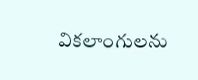వికలాంగులను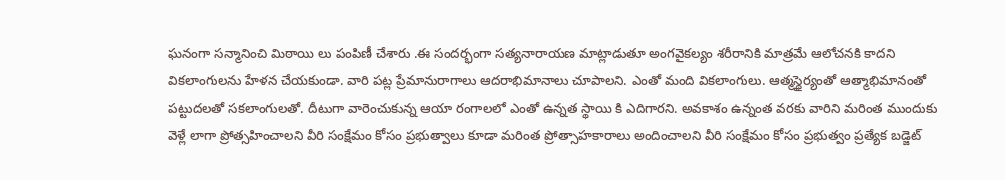ఘనంగా సన్మానించి మిఠాయి లు పంపిణీ చేశారు .ఈ సందర్భంగా సత్యనారాయణ మాట్లాడుతూ అంగవైకల్యం శరీరానికి మాత్రమే ఆలోచనకి కాదని వికలాంగులను హేళన చేయకుండా. వారి పట్ల ప్రేమానురాగాలు ఆదరాభిమానాలు చూపాలని. ఎంతో మంది వికలాంగులు. ఆత్మస్థైర్యంతో ఆత్మాభిమానంతో పట్టుదలతో సకలాంగులతో. దీటుగా వారెంచుకున్న ఆయా రంగాలలో ఎంతో ఉన్నత స్థాయి కి ఎదిగారని. అవకాశం ఉన్నంత వరకు వారిని మరింత ముందుకు వెళ్లే లాగా ప్రోత్సహించాలని వీరి సంక్షేమం కోసం ప్రభుత్వాలు కూడా మరింత ప్రోత్సాహకారాలు అందించాలని వీరి సంక్షేమం కోసం ప్రభుత్వం ప్రత్యేక బడ్జెట్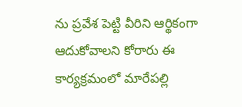ను ప్రవేశ పెట్టి వీరిని ఆర్థికంగా ఆదుకోవాలని కోరారు ఈ కార్యక్రమంలో మారేపల్లి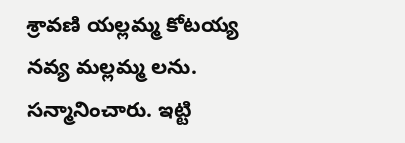శ్రావణి యల్లమ్మ కోటయ్య నవ్య మల్లమ్మ లను. సన్మానించారు. ఇట్టి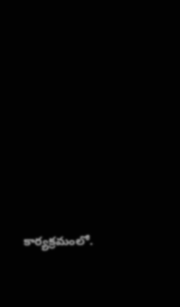కార్యక్రమంలో.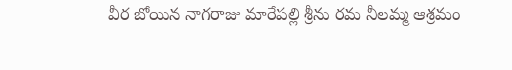వీర బోయిన నాగరాజు మారేపల్లి శ్రీను రమ నీలమ్మ ఆశ్రమం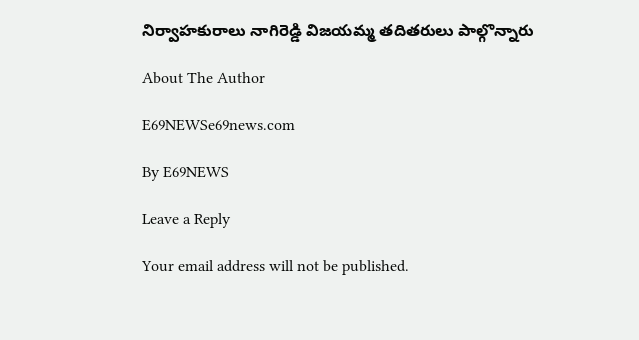నిర్వాహకురాలు నాగిరెడ్డి విజయమ్మ తదితరులు పాల్గొన్నారు

About The Author

E69NEWSe69news.com

By E69NEWS

Leave a Reply

Your email address will not be published.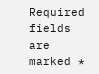Required fields are marked *